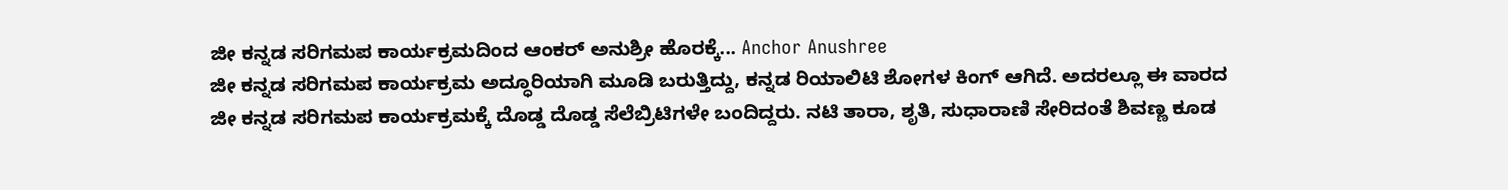ಜೀ ಕನ್ನಡ ಸರಿಗಮಪ ಕಾರ್ಯಕ್ರಮದಿಂದ ಆಂಕರ್ ಅನುಶ್ರೀ ಹೊರಕ್ಕೆ... Anchor Anushree
ಜೀ ಕನ್ನಡ ಸರಿಗಮಪ ಕಾರ್ಯಕ್ರಮ ಅದ್ಧೂರಿಯಾಗಿ ಮೂಡಿ ಬರುತ್ತಿದ್ದು, ಕನ್ನಡ ರಿಯಾಲಿಟಿ ಶೋಗಳ ಕಿಂಗ್ ಆಗಿದೆ. ಅದರಲ್ಲೂ ಈ ವಾರದ ಜೀ ಕನ್ನಡ ಸರಿಗಮಪ ಕಾರ್ಯಕ್ರಮಕ್ಕೆ ದೊಡ್ಡ ದೊಡ್ಡ ಸೆಲೆಬ್ರಿಟಿಗಳೇ ಬಂದಿದ್ದರು. ನಟಿ ತಾರಾ, ಶೃತಿ, ಸುಧಾರಾಣಿ ಸೇರಿದಂತೆ ಶಿವಣ್ಣ ಕೂಡ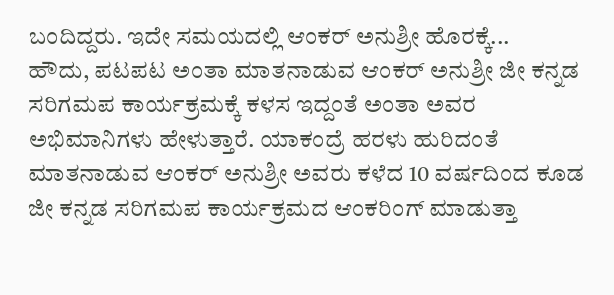ಬಂದಿದ್ದರು. ಇದೇ ಸಮಯದಲ್ಲಿ ಆಂಕರ್ ಅನುಶ್ರೀ ಹೊರಕ್ಕೆ...
ಹೌದು, ಪಟಪಟ ಅಂತಾ ಮಾತನಾಡುವ ಆಂಕರ್ ಅನುಶ್ರೀ ಜೀ ಕನ್ನಡ ಸರಿಗಮಪ ಕಾರ್ಯಕ್ರಮಕ್ಕೆ ಕಳಸ ಇದ್ದಂತೆ ಅಂತಾ ಅವರ ಅಭಿಮಾನಿಗಳು ಹೇಳುತ್ತಾರೆ. ಯಾಕಂದ್ರೆ ಹರಳು ಹುರಿದಂತೆ ಮಾತನಾಡುವ ಆಂಕರ್ ಅನುಶ್ರೀ ಅವರು ಕಳೆದ 10 ವರ್ಷದಿಂದ ಕೂಡ ಜೀ ಕನ್ನಡ ಸರಿಗಮಪ ಕಾರ್ಯಕ್ರಮದ ಆಂಕರಿಂಗ್ ಮಾಡುತ್ತಾ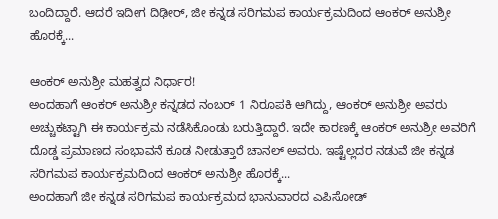ಬಂದಿದ್ದಾರೆ. ಆದರೆ ಇದೀಗ ದಿಢೀರ್, ಜೀ ಕನ್ನಡ ಸರಿಗಮಪ ಕಾರ್ಯಕ್ರಮದಿಂದ ಆಂಕರ್ ಅನುಶ್ರೀ ಹೊರಕ್ಕೆ...

ಆಂಕರ್ ಅನುಶ್ರೀ ಮಹತ್ವದ ನಿರ್ಧಾರ!
ಅಂದಹಾಗೆ ಆಂಕರ್ ಅನುಶ್ರೀ ಕನ್ನಡದ ನಂಬರ್ 1 ನಿರೂಪಕಿ ಆಗಿದ್ದು, ಆಂಕರ್ ಅನುಶ್ರೀ ಅವರು ಅಚ್ಚುಕಟ್ಟಾಗಿ ಈ ಕಾರ್ಯಕ್ರಮ ನಡೆಸಿಕೊಂಡು ಬರುತ್ತಿದ್ದಾರೆ. ಇದೇ ಕಾರಣಕ್ಕೆ ಆಂಕರ್ ಅನುಶ್ರೀ ಅವರಿಗೆ ದೊಡ್ಡ ಪ್ರಮಾಣದ ಸಂಭಾವನೆ ಕೂಡ ನೀಡುತ್ತಾರೆ ಚಾನಲ್ ಅವರು. ಇಷ್ಟೆಲ್ಲದರ ನಡುವೆ ಜೀ ಕನ್ನಡ ಸರಿಗಮಪ ಕಾರ್ಯಕ್ರಮದಿಂದ ಆಂಕರ್ ಅನುಶ್ರೀ ಹೊರಕ್ಕೆ...
ಅಂದಹಾಗೆ ಜೀ ಕನ್ನಡ ಸರಿಗಮಪ ಕಾರ್ಯಕ್ರಮದ ಭಾನುವಾರದ ಎಪಿಸೋಡ್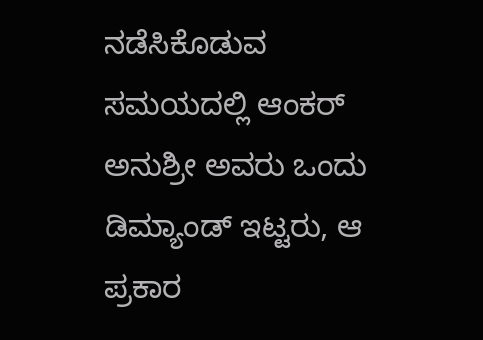ನಡೆಸಿಕೊಡುವ ಸಮಯದಲ್ಲಿ ಆಂಕರ್ ಅನುಶ್ರೀ ಅವರು ಒಂದು ಡಿಮ್ಯಾಂಡ್ ಇಟ್ಟರು, ಆ ಪ್ರಕಾರ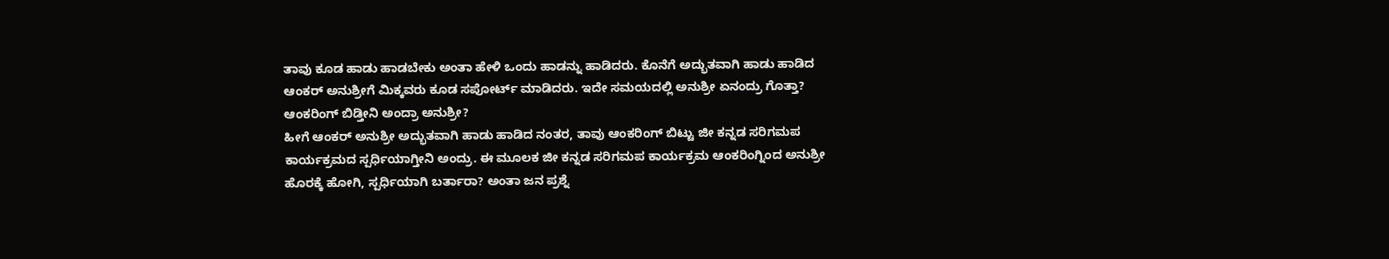ತಾವು ಕೂಡ ಹಾಡು ಹಾಡಬೇಕು ಅಂತಾ ಹೇಳಿ ಒಂದು ಹಾಡನ್ನು ಹಾಡಿದರು. ಕೊನೆಗೆ ಅದ್ಭುತವಾಗಿ ಹಾಡು ಹಾಡಿದ ಆಂಕರ್ ಅನುಶ್ರೀಗೆ ಮಿಕ್ಕವರು ಕೂಡ ಸಪೋರ್ಟ್ ಮಾಡಿದರು. ಇದೇ ಸಮಯದಲ್ಲಿ ಅನುಶ್ರೀ ಏನಂದ್ರು ಗೊತ್ತಾ?
ಆಂಕರಿಂಗ್ ಬಿಡ್ತೀನಿ ಅಂದ್ರಾ ಅನುಶ್ರೀ?
ಹೀಗೆ ಆಂಕರ್ ಅನುಶ್ರೀ ಅದ್ಭುತವಾಗಿ ಹಾಡು ಹಾಡಿದ ನಂತರ, ತಾವು ಆಂಕರಿಂಗ್ ಬಿಟ್ಟು ಜೀ ಕನ್ನಡ ಸರಿಗಮಪ ಕಾರ್ಯಕ್ರಮದ ಸ್ಪರ್ಧಿಯಾಗ್ತೀನಿ ಅಂದ್ರು. ಈ ಮೂಲಕ ಜೀ ಕನ್ನಡ ಸರಿಗಮಪ ಕಾರ್ಯಕ್ರಮ ಆಂಕರಿಂಗ್ನಿಂದ ಅನುಶ್ರೀ ಹೊರಕ್ಕೆ ಹೋಗಿ, ಸ್ಪರ್ಧಿಯಾಗಿ ಬರ್ತಾರಾ? ಅಂತಾ ಜನ ಪ್ರಶ್ನೆ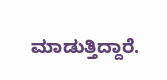ಮಾಡುತ್ತಿದ್ದಾರೆ.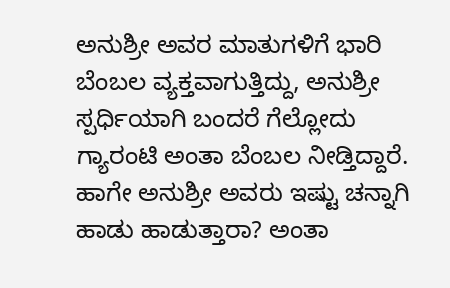ಅನುಶ್ರೀ ಅವರ ಮಾತುಗಳಿಗೆ ಭಾರಿ ಬೆಂಬಲ ವ್ಯಕ್ತವಾಗುತ್ತಿದ್ದು, ಅನುಶ್ರೀ ಸ್ಪರ್ಧಿಯಾಗಿ ಬಂದರೆ ಗೆಲ್ಲೋದು ಗ್ಯಾರಂಟಿ ಅಂತಾ ಬೆಂಬಲ ನೀಡ್ತಿದ್ದಾರೆ. ಹಾಗೇ ಅನುಶ್ರೀ ಅವರು ಇಷ್ಟು ಚನ್ನಾಗಿ ಹಾಡು ಹಾಡುತ್ತಾರಾ? ಅಂತಾ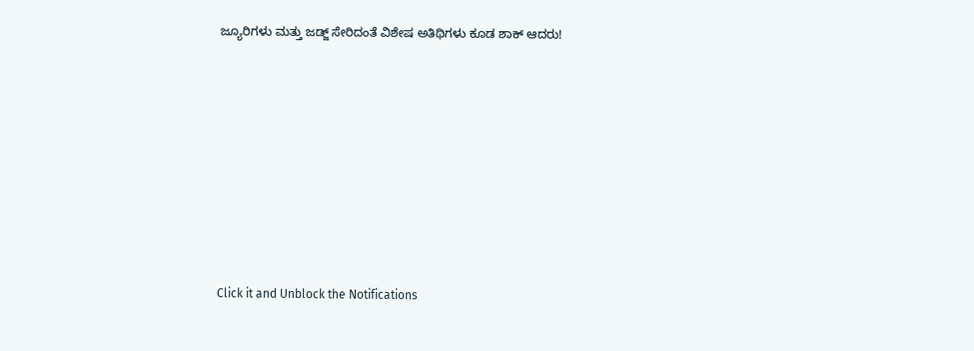ಜ್ಯೂರಿಗಳು ಮತ್ತು ಜಡ್ಜ್ ಸೇರಿದಂತೆ ವಿಶೇಷ ಅತಿಥಿಗಳು ಕೂಡ ಶಾಕ್ ಆದರು!












Click it and Unblock the Notifications